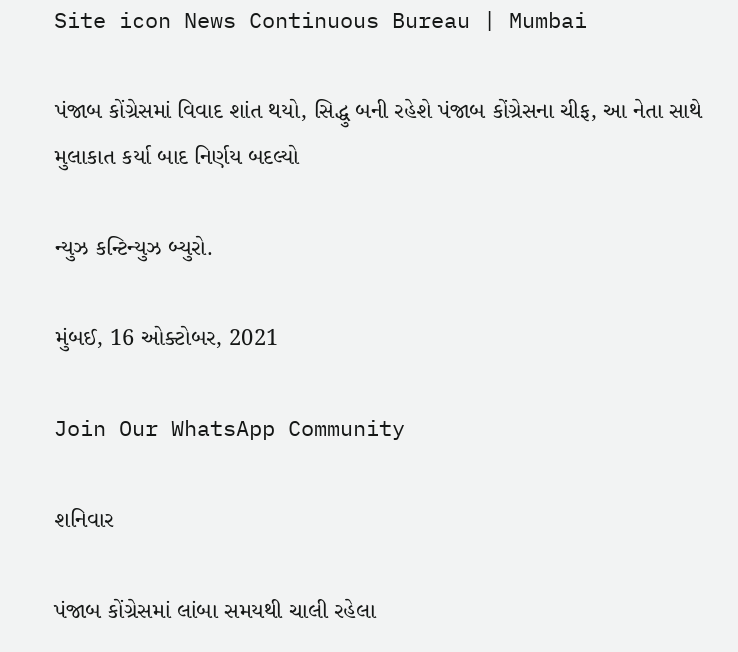Site icon News Continuous Bureau | Mumbai

પંજાબ કોંગ્રેસમાં વિવાદ શાંત થયો, સિદ્ધુ બની રહેશે પંજાબ કોંગ્રેસના ચીફ, આ નેતા સાથે મુલાકાત કર્યા બાદ નિર્ણય બદલ્યો

ન્યુઝ કન્ટિન્યુઝ બ્યુરો.

મુંબઈ, 16 ઓક્ટોબર, 2021

Join Our WhatsApp Community

શનિવાર

પંજાબ કોંગ્રેસમાં લાંબા સમયથી ચાલી રહેલા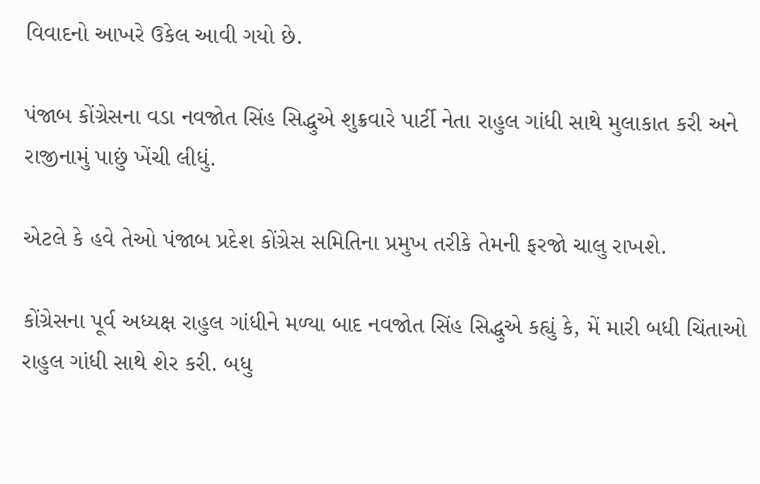વિવાદનો આખરે ઉકેલ આવી ગયો છે.

પંજાબ કોંગ્રેસના વડા નવજોત સિંહ સિદ્ધુએ શુક્રવારે પાર્ટી નેતા રાહુલ ગાંધી સાથે મુલાકાત કરી અને રાજીનામું પાછું ખેંચી લીધું.

એટલે કે હવે તેઓ પંજાબ પ્રદેશ કોંગ્રેસ સમિતિના પ્રમુખ તરીકે તેમની ફરજો ચાલુ રાખશે.

કોંગ્રેસના પૂર્વ અધ્યક્ષ રાહુલ ગાંધીને મળ્યા બાદ નવજોત સિંહ સિદ્ધુએ કહ્યું કે, મેં મારી બધી ચિંતાઓ રાહુલ ગાંધી સાથે શેર કરી. બધુ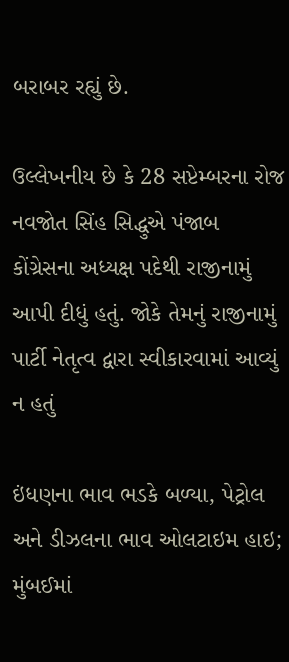બરાબર રહ્યું છે.

ઉલ્લેખનીય છે કે 28 સપ્ટેમ્બરના રોજ નવજોત સિંહ સિદ્ધુએ પંજાબ કોંગ્રેસના અધ્યક્ષ પદેથી રાજીનામું આપી દીધું હતું. જોકે તેમનું રાજીનામું પાર્ટી નેતૃત્વ દ્વારા સ્વીકારવામાં આવ્યું ન હતું

ઇંધણના ભાવ ભડકે બળ્યા, પેટ્રોલ અને ડીઝલના ભાવ ઓલટાઇમ હાઇ; મુંબઈમાં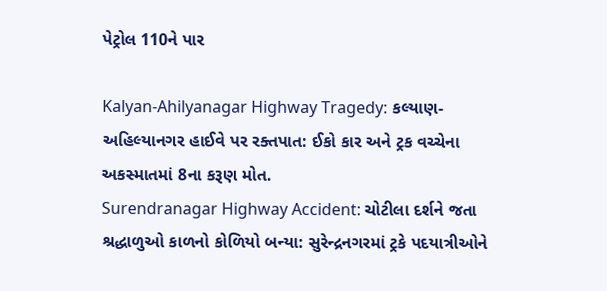પેટ્રોલ 110ને પાર

Kalyan-Ahilyanagar Highway Tragedy: કલ્યાણ-અહિલ્યાનગર હાઈવે પર રક્તપાત: ઈકો કાર અને ટ્રક વચ્ચેના અકસ્માતમાં 8ના કરૂણ મોત.
Surendranagar Highway Accident: ચોટીલા દર્શને જતા શ્રદ્ધાળુઓ કાળનો કોળિયો બન્યા: સુરેન્દ્રનગરમાં ટ્રકે પદયાત્રીઓને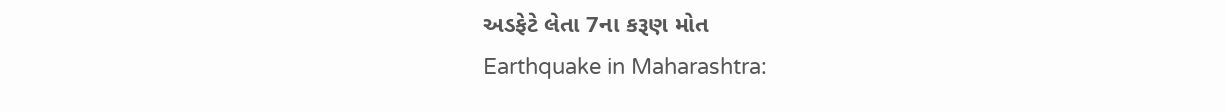અડફેટે લેતા 7ના કરૂણ મોત
Earthquake in Maharashtra: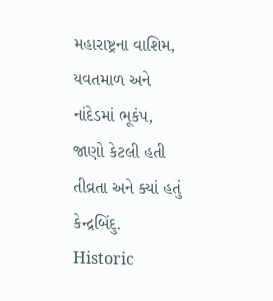મહારાષ્ટ્રના વાશિમ, યવતમાળ અને નાંદેડમાં ભૂકંપ, જાણો કેટલી હતી તીવ્રતા અને ક્યાં હતું કેન્દ્રબિંદુ.
Historic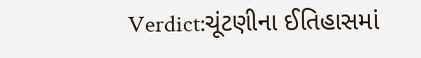Verdict:ચૂંટણીના ઈતિહાસમાં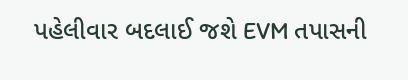પહેલીવાર બદલાઈ જશે EVM તપાસની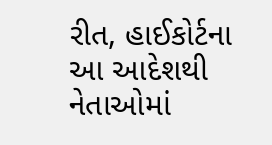રીત, હાઈકોર્ટના આ આદેશથી નેતાઓમાં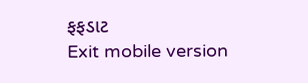ફફડાટ
Exit mobile version